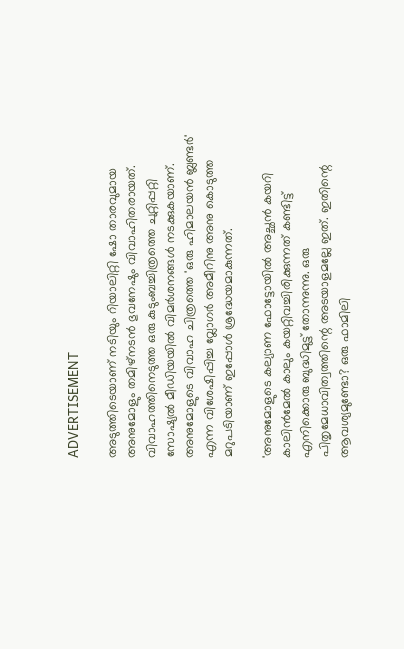ADVERTISEMENT

അടുത്തിടെയാണ് നടിയും റിയാലിറ്റി ഷോ താരവുമായ അനുമോളും തമിഴ്നടന്‍ ഭുവനേഷും വിവാഹിതരായത്. വിവാഹത്തിനെടുത്ത ഒരു കുടുംബച്ചിത്രത്തെ ചുറ്റിപ്പറ്റി സോഷ്യല്‍ മീഡിയയില്‍ വിമര്‍ശനങ്ങള്‍ നടക്കുകയാണ്. അനുമോളുടെ വിവാഹ ചിത്രത്തെ 'ഒരു ഹിമാലയന്‍ ബ്ലണ്ടര്‍' എന്ന വിശേഷിപ്പിച്ച വ്ലോഗര്‍ അമീറിനു അനു കൊടുത്ത മറുപടിയാണ് ഇപ്പോള്‍ ശ്രദ്ധേയമാകുന്നത്.

'അനുമോളുടെ കല്യാണ ഫോട്ടോയില്‍ അച്ഛന്‍ കയറി കാലിന്‍മേല്‍ കാലും കയറ്റിവച്ചിരിക്കുന്നത് കണ്ടിട്ട് എനിക്കൊരു ബുദ്ധിമുട്ട് തോന്നുന്നു. ഒരു പിതൃമേധാവിത്വത്തിന്റെ അടയാളമല്ലേ ഇത്. ഇതിന്റെ ആവശ്യമുണ്ടോ? ഒരു ഫാമിലി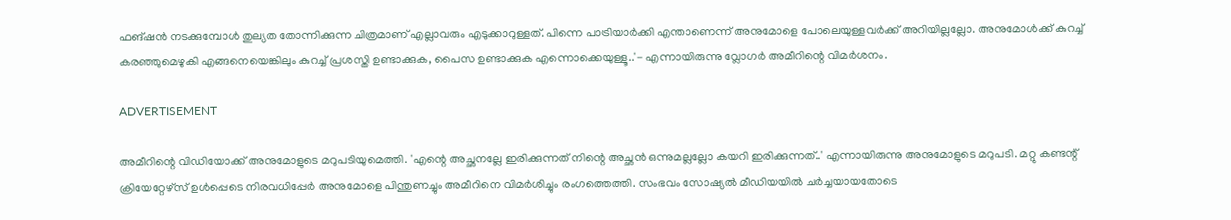ഫങ്ഷന്‍ നടക്കുമ്പോള്‍ തുല്യത തോന്നിക്കുന്ന ചിത്രമാണ് എല്ലാവരും എടുക്കാറുള്ളത്. പിന്നെ പാട്രിയാര്‍ക്കി എന്താണെന്ന് അനുമോളെ പോലെയുള്ളവര്‍ക്ക് അറിയില്ലല്ലോ. അനുമോള്‍ക്ക് കുറച്ച് കരഞ്ഞുമെഴുകി എങ്ങനെയെങ്കിലും കുറച്ച് പ്രശസ്തി ഉണ്ടാക്കുക, പൈസ ഉണ്ടാക്കുക എന്നൊക്കെയുള്ളൂ..'- എന്നായിരുന്നു വ്ലോഗര്‍ അമീറിന്റെ വിമര്‍ശനം.

ADVERTISEMENT

അമീറിന്റെ വിഡിയോക്ക് അനുമോളുടെ മറുപടിയുമെത്തി. 'എന്റെ അച്ഛനല്ലേ ഇരിക്കുന്നത് നിന്റെ അച്ഛന്‍ ഒന്നുമല്ലല്ലോ കയറി ഇരിക്കുന്നത്..' എന്നായിരുന്നു അനുമോളുടെ മറുപടി. മറ്റു കണ്ടന്റ് ക്രിയേറ്റേഴ്സ് ഉള്‍പ്പെടെ നിരവധിപ്പേര്‍ അനുമോളെ പിന്തുണച്ചും അമീറിനെ വിമര്‍ശിച്ചും രംഗത്തെത്തി. സംഭവം സോഷ്യല്‍ മീഡിയയില്‍ ചര്‍ച്ചയായതോടെ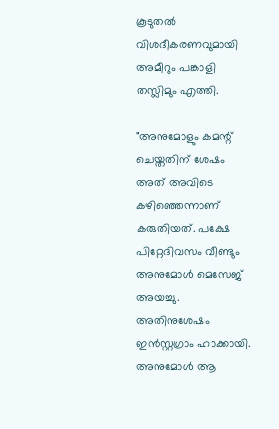കൂടുതല്‍ വിശദീകരണവുമായി അമീറും പങ്കാളി തസ്ലിമും എത്തി.

"അനുമോളും കമന്റ് ചെയ്തതിന് ശേഷം അത് അവിടെ കഴിഞ്ഞെന്നാണ് കരുതിയത്. പക്ഷേ പിറ്റേദിവസം വീണ്ടും അനുമോള്‍ മെസേജ് അയച്ചു. അതിനുശേഷം ഇന്‍സ്റ്റഗ്രാം ഹാക്കായി. അനുമോള്‍ ആ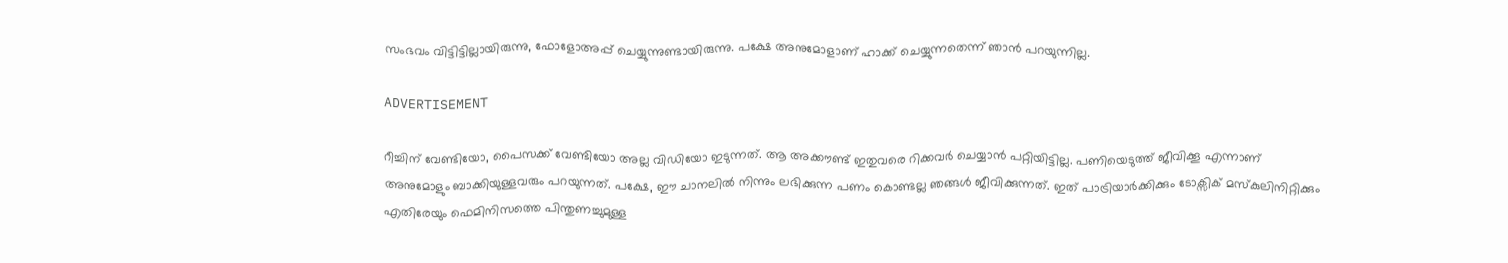സംഭവം വിട്ടിട്ടില്ലായിരുന്നു, ഫോളോഅപ്പ് ചെയ്യുന്നുണ്ടായിരുന്നു. പക്ഷേ അനുമോളാണ് ഹാക്ക് ചെയ്യുന്നതെന്ന് ഞാന്‍ പറയുന്നില്ല.

ADVERTISEMENT

റീച്ചിന് വേണ്ടിയോ, പൈസക്ക് വേണ്ടിയോ അല്ല വിഡിയോ ഇടുന്നത്. ആ അക്കൗണ്ട് ഇതുവരെ റിക്കവര്‍ ചെയ്യാന്‍ പറ്റിയിട്ടില്ല. പണിയെടുത്ത് ജീവിക്കൂ എന്നാണ് അനുമോളും ബാക്കിയുള്ളവരും പറയുന്നത്. പക്ഷേ, ഈ ചാനലില്‍ നിന്നും ലഭിക്കുന്ന പണം കൊണ്ടല്ല ഞങ്ങള്‍ ജീവിക്കുന്നത്. ഇത് പാട്രിയാര്‍ക്കിക്കും ടോക്സിക് മസ്കുലിനിറ്റിക്കും എതിരേയും ഫെമിനിസത്തെ പിന്തുണച്ചുമുള്ള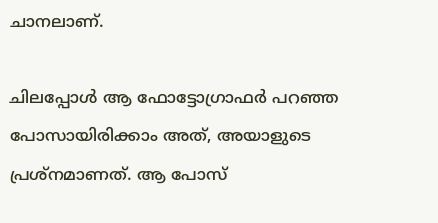ചാനലാണ്.

ചിലപ്പോള്‍ ആ ഫോട്ടോഗ്രാഫര്‍ പറഞ്ഞ പോസായിരിക്കാം അത്, അയാളുടെ പ്രശ്നമാണത്. ആ പോസ്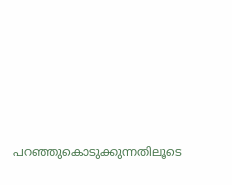പറഞ്ഞുകൊടുക്കുന്നതിലൂടെ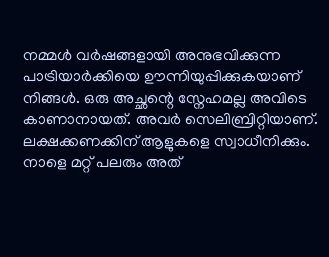നമ്മള്‍ വര്‍ഷങ്ങളായി അനുഭവിക്കുന്ന പാട്രിയാര്‍ക്കിയെ ഊന്നിയുപ്പിക്കുകയാണ് നിങ്ങള്‍. ഒരു അച്ഛന്റെ സ്നേഹമല്ല അവിടെ കാണാനായത്. അവര്‍ സെലിബ്രിറ്റിയാണ്. ലക്ഷക്കണക്കിന് ആളുകളെ സ്വാധീനിക്കും. നാളെ മറ്റ് പലരും അത്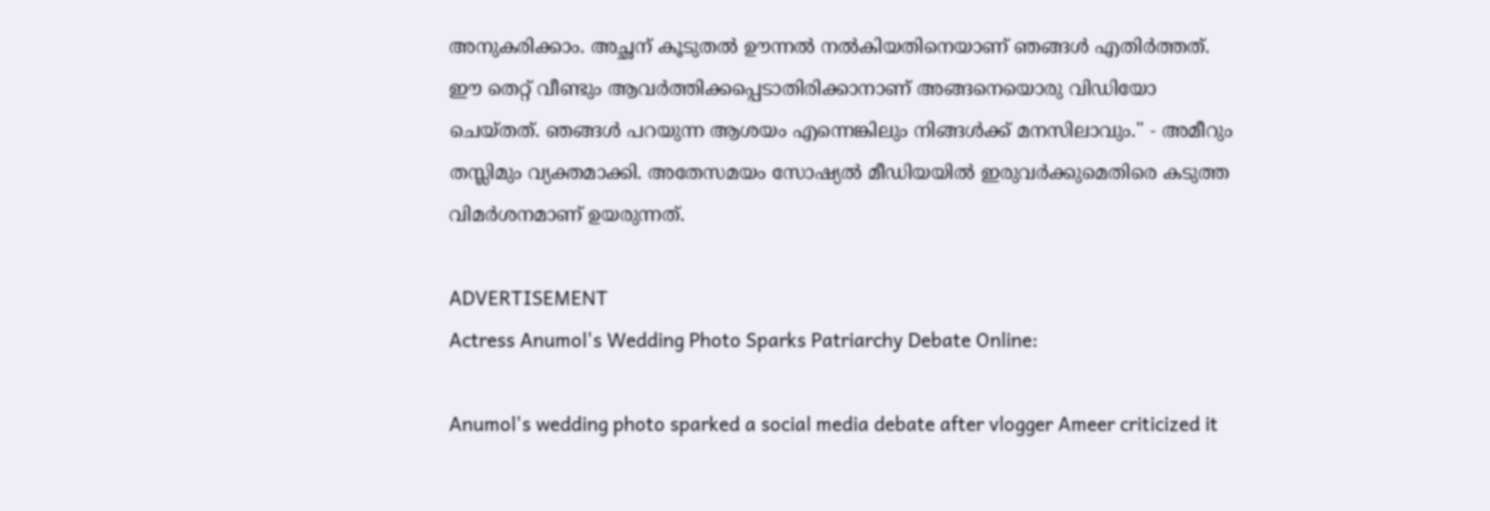അനുകരിക്കാം. അച്ഛന് കൂടുതല്‍ ഊന്നല്‍ നല്‍കിയതിനെയാണ് ഞങ്ങള്‍ എതിര്‍ത്തത്. ഈ തെറ്റ് വീണ്ടും ആവര്‍ത്തിക്കപ്പെടാതിരിക്കാനാണ് അങ്ങനെയൊരു വിഡിയോ ചെയ്തത്. ഞങ്ങള്‍ പറയുന്ന ആശയം എന്നെങ്കിലും നിങ്ങള്‍ക്ക് മനസിലാവും." - അമീറും തസ്ലിമും വ്യക്തമാക്കി. അതേസമയം സോഷ്യല്‍ മീഡിയയില്‍ ഇരുവര്‍ക്കുമെതിരെ കടുത്ത വിമര്‍ശനമാണ് ഉയരുന്നത്.

ADVERTISEMENT
Actress Anumol's Wedding Photo Sparks Patriarchy Debate Online:

Anumol's wedding photo sparked a social media debate after vlogger Ameer criticized it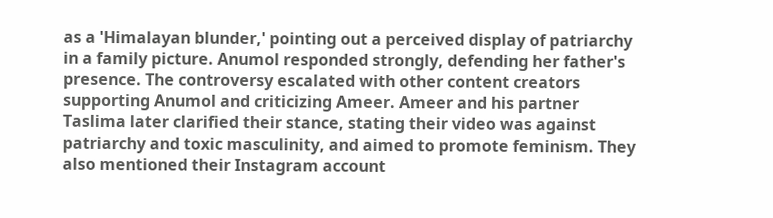as a 'Himalayan blunder,' pointing out a perceived display of patriarchy in a family picture. Anumol responded strongly, defending her father's presence. The controversy escalated with other content creators supporting Anumol and criticizing Ameer. Ameer and his partner Taslima later clarified their stance, stating their video was against patriarchy and toxic masculinity, and aimed to promote feminism. They also mentioned their Instagram account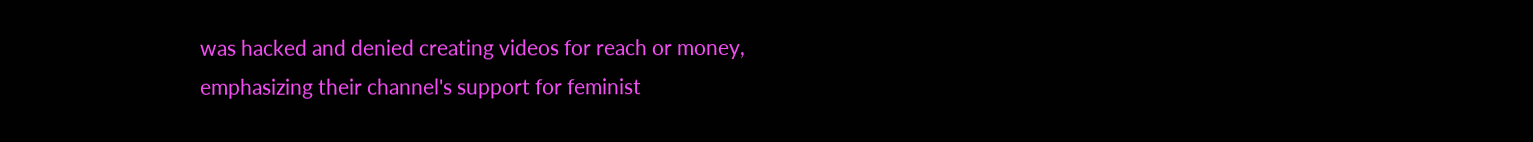was hacked and denied creating videos for reach or money, emphasizing their channel's support for feminist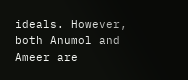ideals. However, both Anumol and Ameer are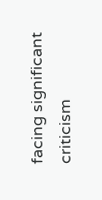facing significant criticism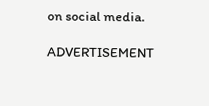on social media.

ADVERTISEMENT